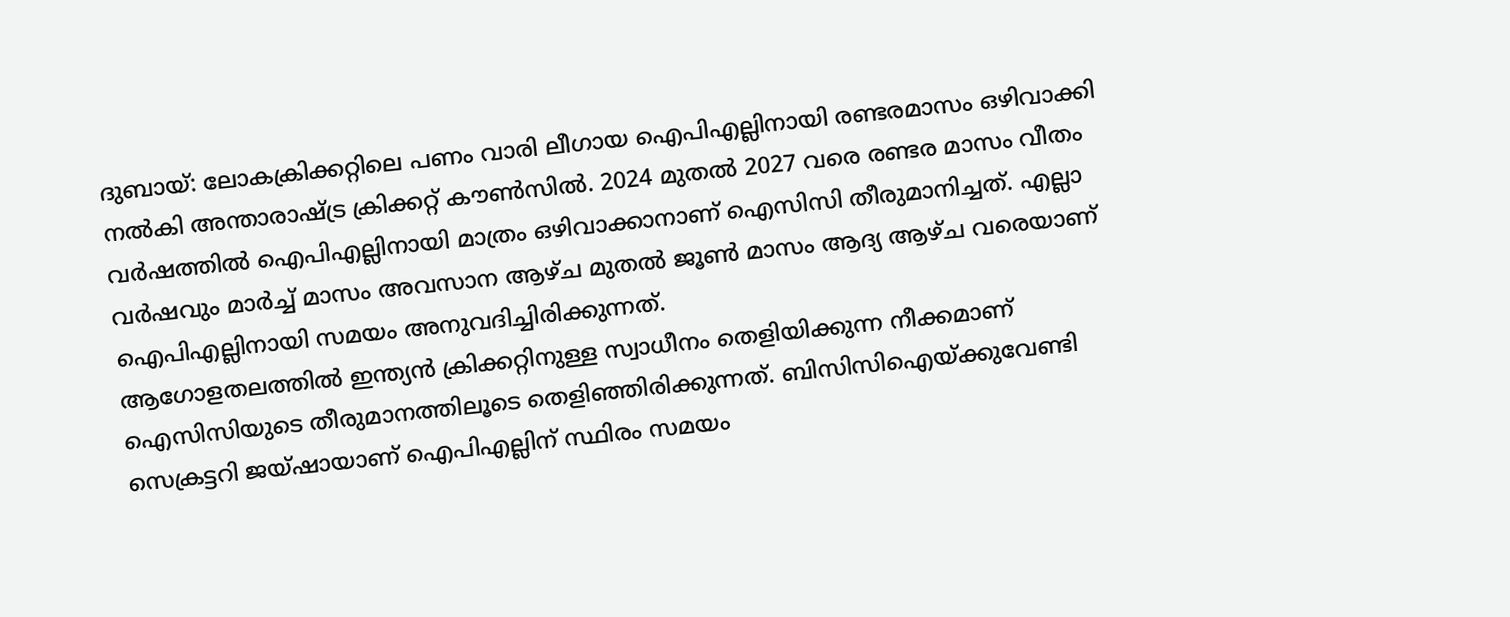ദുബായ്: ലോകക്രിക്കറ്റിലെ പണം വാരി ലീഗായ ഐപിഎല്ലിനായി രണ്ടരമാസം ഒഴിവാക്കി നൽകി അന്താരാഷ്ട്ര ക്രിക്കറ്റ് കൗൺസിൽ. 2024 മുതൽ 2027 വരെ രണ്ടര മാസം വീതം വർഷത്തിൽ ഐപിഎല്ലിനായി മാത്രം ഒഴിവാക്കാനാണ് ഐസിസി തീരുമാനിച്ചത്. എല്ലാ വർഷവും മാർച്ച് മാസം അവസാന ആഴ്ച മുതൽ ജൂൺ മാസം ആദ്യ ആഴ്ച വരെയാണ് ഐപിഎല്ലിനായി സമയം അനുവദിച്ചിരിക്കുന്നത്.
ആഗോളതലത്തിൽ ഇന്ത്യൻ ക്രിക്കറ്റിനുള്ള സ്വാധീനം തെളിയിക്കുന്ന നീക്കമാണ് ഐസിസിയുടെ തീരുമാനത്തിലൂടെ തെളിഞ്ഞിരിക്കുന്നത്. ബിസിസിഐയ്ക്കുവേണ്ടി സെക്രട്ടറി ജയ്ഷായാണ് ഐപിഎല്ലിന് സ്ഥിരം സമയം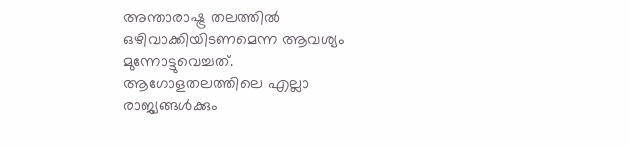അന്താരാഷ്ട്ര തലത്തിൽ ഒഴിവാക്കിയിടണമെന്ന ആവശ്യം മുന്നോട്ടുവെച്ചത്.
ആഗോളതലത്തിലെ എല്ലാ രാജ്യങ്ങൾക്കും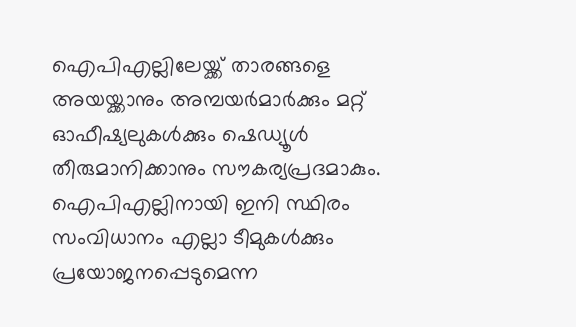ഐപിഎല്ലിലേയ്ക്ക് താരങ്ങളെ അയയ്ക്കാനും അമ്പയർമാർക്കും മറ്റ് ഓഫീഷ്യലുകൾക്കും ഷെഡ്യൂൾ തീരുമാനിക്കാനും സൗകര്യപ്രദമാകും. ഐപിഎല്ലിനായി ഇനി സ്ഥിരം സംവിധാനം എല്ലാ ടീമുകൾക്കും പ്രയോജനപ്പെടുമെന്ന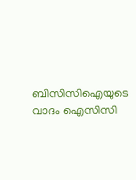ബിസിസിഐയുടെ വാദം ഐസിസി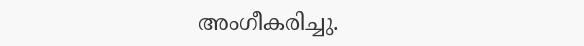അംഗീകരിച്ചു.